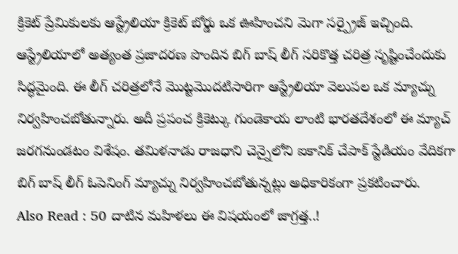క్రికెట్ ప్రేమికులకు ఆస్ట్రేలియా క్రికెట్ బోర్డు ఒక ఊహించని మెగా సర్ప్రైజ్ ఇచ్చింది. ఆస్ట్రేలియాలో అత్యంత ప్రజాదరణ పొందిన బిగ్ బాష్ లీగ్ సరికొత్త చరిత్ర సృష్టించేందుకు సిద్ధమైంది. ఈ లీగ్ చరిత్రలోనే మొట్టమొదటిసారిగా ఆస్ట్రేలియా వెలుపల ఒక మ్యాచ్ను నిర్వహించబోతున్నారు. అదీ ప్రపంచ క్రికెట్కు గుండెకాయ లాంటి భారతదేశంలో ఈ మ్యాచ్ జరగనుండటం విశేషం. తమిళనాడు రాజధాని చెన్నైలోని ఐకానిక్ చేపాక్ స్టేడియం వేదికగా బిగ్ బాష్ లీగ్ ఓపెనింగ్ మ్యాచ్ను నిర్వహించబోతున్నట్లు అధికారికంగా ప్రకటించారు.
Also Read : 50 దాటిన మహిళలు ఈ విషయంలో జాగ్రత్త..!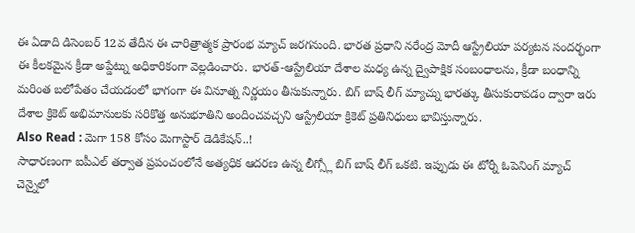ఈ ఏడాది డిసెంబర్ 12వ తేదీన ఈ చారిత్రాత్మక ప్రారంభ మ్యాచ్ జరగనుంది. భారత ప్రధాని నరేంద్ర మోదీ ఆస్ట్రేలియా పర్యటన సందర్భంగా ఈ కీలకమైన క్రీడా అప్డేట్ను అధికారికంగా వెల్లడించారు. భారత్-ఆస్ట్రేలియా దేశాల మధ్య ఉన్న ద్వైపాక్షిక సంబంధాలను, క్రీడా బంధాన్ని మరింత బలోపేతం చేయడంలో భాగంగా ఈ వినూత్న నిర్ణయం తీసుకున్నారు. బిగ్ బాష్ లీగ్ మ్యాచ్ను భారత్కు తీసుకురావడం ద్వారా ఇరు దేశాల క్రికెట్ అభిమానులకు సరికొత్త అనుభూతిని అందించవచ్చని ఆస్ట్రేలియా క్రికెట్ ప్రతినిధులు భావిస్తున్నారు.
Also Read : మెగా 158 కోసం మెగాస్టార్ డెడికేషన్..!
సాధారణంగా ఐపీఎల్ తర్వాత ప్రపంచంలోనే అత్యధిక ఆదరణ ఉన్న లీగ్స్లో బిగ్ బాష్ లీగ్ ఒకటి. ఇప్పుడు ఈ టోర్నీ ఓపెనింగ్ మ్యాచ్ చెన్నైలో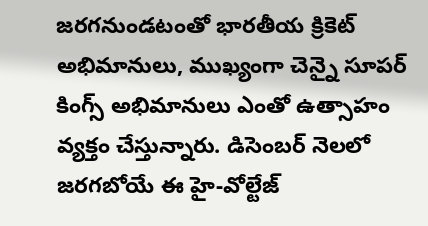జరగనుండటంతో భారతీయ క్రికెట్ అభిమానులు, ముఖ్యంగా చెన్నై సూపర్ కింగ్స్ అభిమానులు ఎంతో ఉత్సాహం వ్యక్తం చేస్తున్నారు. డిసెంబర్ నెలలో జరగబోయే ఈ హై-వోల్టేజ్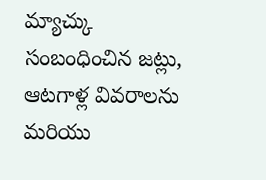మ్యాచ్కు సంబంధించిన జట్లు, ఆటగాళ్ల వివరాలను మరియు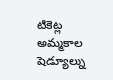టికెట్ల అమ్మకాల షెడ్యూల్ను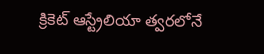క్రికెట్ ఆస్ట్రేలియా త్వరలోనే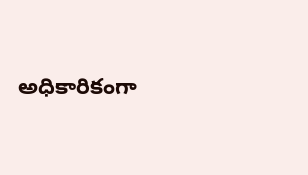అధికారికంగా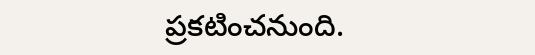ప్రకటించనుంది.